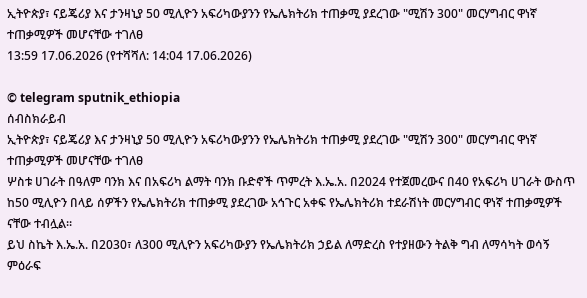ኢትዮጵያ፣ ናይጄሪያ እና ታንዛኒያ 50 ሚሊዮን አፍሪካውያንን የኤሌክትሪክ ተጠቃሚ ያደረገው "ሚሽን 300" መርሃግብር ዋነኛ ተጠቃሚዎች መሆናቸው ተገለፀ
13:59 17.06.2026 (የተሻሻለ: 14:04 17.06.2026)

© telegram sputnik_ethiopia
ሰብስክራይብ
ኢትዮጵያ፣ ናይጄሪያ እና ታንዛኒያ 50 ሚሊዮን አፍሪካውያንን የኤሌክትሪክ ተጠቃሚ ያደረገው "ሚሽን 300" መርሃግብር ዋነኛ ተጠቃሚዎች መሆናቸው ተገለፀ
ሦስቱ ሀገራት በዓለም ባንክ እና በአፍሪካ ልማት ባንክ ቡድኖች ጥምረት እ.ኤ.አ. በ2024 የተጀመረውና በ40 የአፍሪካ ሀገራት ውስጥ ከ50 ሚሊዮን በላይ ሰዎችን የኤሌክትሪክ ተጠቃሚ ያደረገው አኅጉር አቀፍ የኤሌክትሪክ ተደራሽነት መርሃግብር ዋነኛ ተጠቃሚዎች ናቸው ተብሏል።
ይህ ስኬት እ.ኤ.አ. በ2030፣ ለ300 ሚሊዮን አፍሪካውያን የኤሌክትሪክ ኃይል ለማድረስ የተያዘውን ትልቅ ግብ ለማሳካት ወሳኝ ምዕራፍ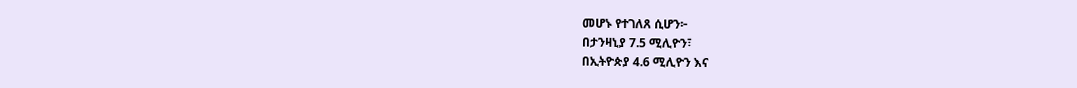መሆኑ የተገለጸ ሲሆን፦
በታንዛኒያ 7.5 ሚሊዮን፣
በኢትዮጵያ 4.6 ሚሊዮን እና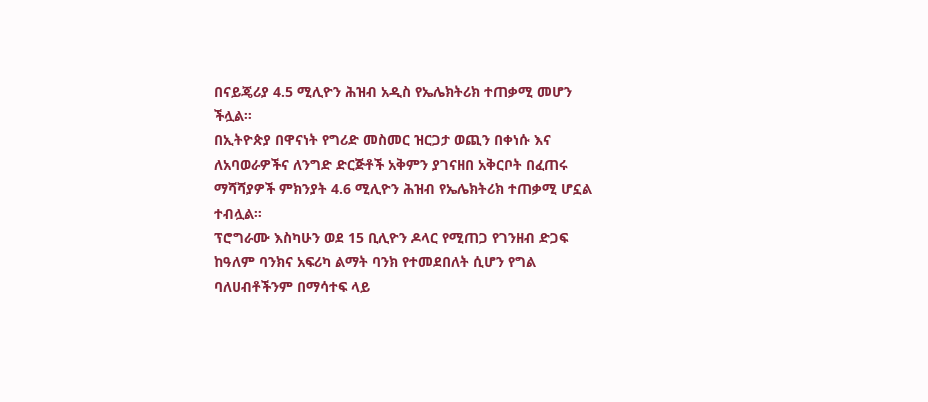በናይጄሪያ 4.5 ሚሊዮን ሕዝብ አዲስ የኤሌክትሪክ ተጠቃሚ መሆን ችሏል።
በኢትዮጵያ በዋናነት የግሪድ መስመር ዝርጋታ ወጪን በቀነሱ እና ለአባወራዎችና ለንግድ ድርጅቶች አቅምን ያገናዘበ አቅርቦት በፈጠሩ ማሻሻያዎች ምክንያት 4.6 ሚሊዮን ሕዝብ የኤሌክትሪክ ተጠቃሚ ሆኗል ተብሏል።
ፕሮግራሙ እስካሁን ወደ 15 ቢሊዮን ዶላር የሚጠጋ የገንዘብ ድጋፍ ከዓለም ባንክና አፍሪካ ልማት ባንክ የተመደበለት ሲሆን የግል ባለሀብቶችንም በማሳተፍ ላይ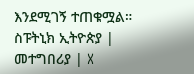እንደሚገኝ ተጠቁሟል።
ስፑትኒክ ኢትዮጵያ | መተግበሪያ | X